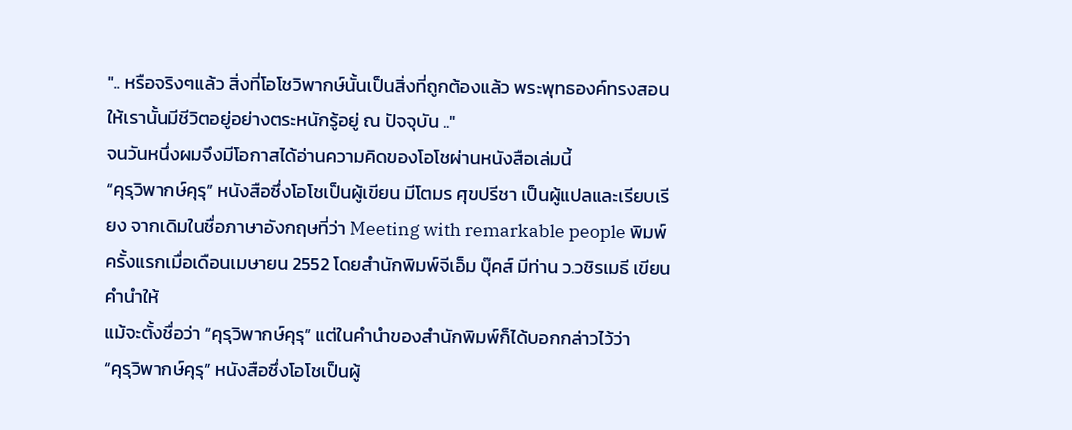".. หรือจริงๆแล้ว สิ่งที่โอโชวิพากษ์นั้นเป็นสิ่งที่ถูกต้องแล้ว พระพุทธองค์ทรงสอนให้เรานั้นมีชีวิตอยู่อย่างตระหนักรู้อยู่ ณ ปัจจุบัน .."
จนวันหนึ่งผมจึงมีโอกาสได้อ่านความคิดของโอโชผ่านหนังสือเล่มนี้
“คุรุวิพากษ์คุรุ” หนังสือซึ่งโอโชเป็นผู้เขียน มีโตมร ศุขปรีชา เป็นผู้แปลและเรียบเรียง จากเดิมในชื่อภาษาอังกฤษที่ว่า Meeting with remarkable people พิมพ์ครั้งแรกเมื่อเดือนเมษายน 2552 โดยสำนักพิมพ์จีเอ็ม บุ๊คส์ มีท่าน ว.วชิรเมธี เขียนคำนำให้
แม้จะตั้งชื่อว่า “คุรุวิพากษ์คุรุ” แต่ในคำนำของสำนักพิมพ์ก็ได้บอกกล่าวไว้ว่า
“คุรุวิพากษ์คุรุ” หนังสือซึ่งโอโชเป็นผู้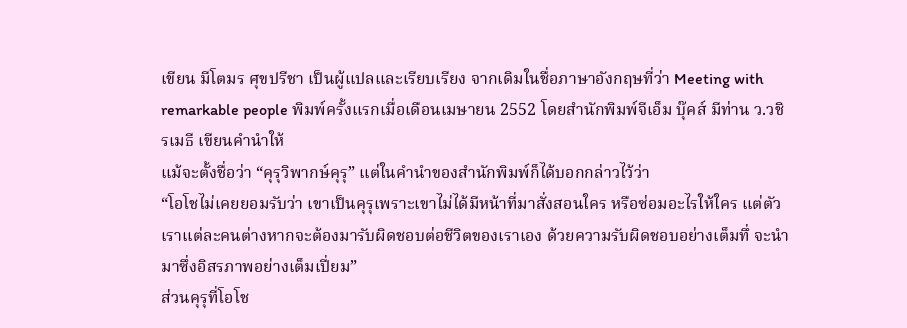เขียน มีโตมร ศุขปรีชา เป็นผู้แปลและเรียบเรียง จากเดิมในชื่อภาษาอังกฤษที่ว่า Meeting with remarkable people พิมพ์ครั้งแรกเมื่อเดือนเมษายน 2552 โดยสำนักพิมพ์จีเอ็ม บุ๊คส์ มีท่าน ว.วชิรเมธี เขียนคำนำให้
แม้จะตั้งชื่อว่า “คุรุวิพากษ์คุรุ” แต่ในคำนำของสำนักพิมพ์ก็ได้บอกกล่าวไว้ว่า
“โอโชไม่เคยยอมรับว่า เขาเป็นคุรุเพราะเขาไม่ได้มีหน้าที่มาสั่งสอนใคร หรือซ่อมอะไรให้ใคร แต่ตัวเราแต่ละคนต่างหากจะต้องมารับผิดชอบต่อชีวิตของเราเอง ด้วยความรับผิดชอบอย่างเต็มทึ่ จะนำมาซึ่งอิสรภาพอย่างเต็มเปี่ยม”
ส่วนคุรุที่โอโช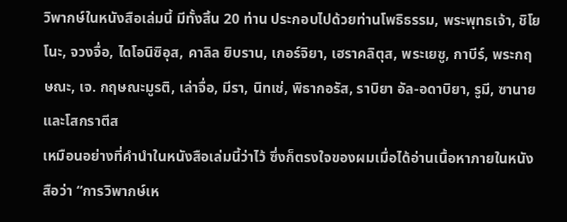วิพากษ์ในหนังสือเล่มนี้ มีทั้งสิ้น 20 ท่าน ประกอบไปด้วยท่านโพธิธรรม, พระพุทธเจ้า, ชิโยโนะ, จวงจื่อ, ไดโอนิซิอุส, คาลิล ยิบราน, เกอร์จิยา, เฮราคลิตุส, พระเยซู, กาบีร์, พระกฤษณะ, เจ. กฤษณะมูรติ, เล่าจื่อ, มีรา, นิทเช่, พิธากอรัส, ราบิยา อัล-อดาบิยา, รูมี, ซานาย และโสกราตีส
เหมือนอย่างที่คำนำในหนังสือเล่มนี้ว่าไว้ ซึ่งก็ตรงใจของผมเมื่อได้อ่านเนื้อหาภายในหนังสือว่า “การวิพากษ์เห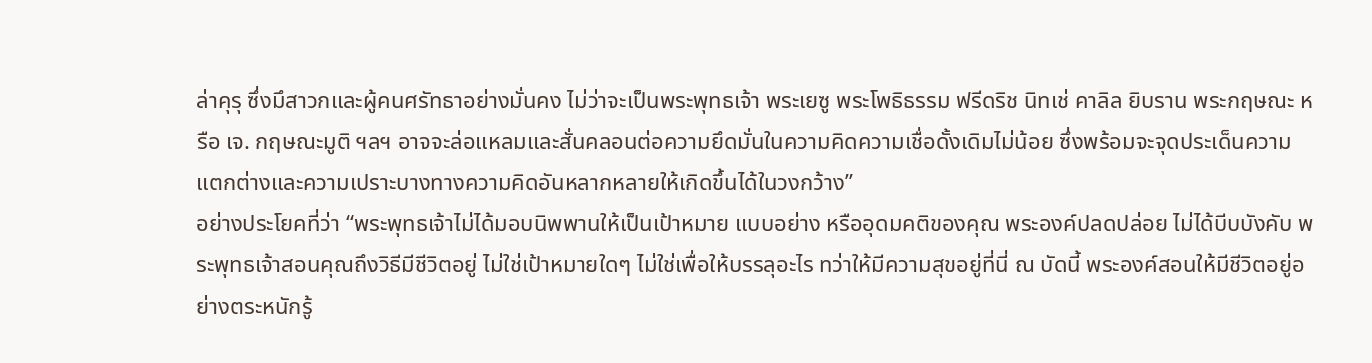ล่าคุรุ ซึ่งมึสาวกและผู้คนศรัทธาอย่างมั่นคง ไม่ว่าจะเป็นพระพุทธเจ้า พระเยซู พระโพธิธรรม ฟรีดริช นิทเช่ คาลิล ยิบราน พระกฤษณะ หรือ เจ. กฤษณะมูติ ฯลฯ อาจจะล่อแหลมและสั่นคลอนต่อความยึดมั่นในความคิดความเชื่อดั้งเดิมไม่น้อย ซึ่งพร้อมจะจุดประเด็นความแตกต่างและความเปราะบางทางความคิดอันหลากหลายให้เกิดขึ้นได้ในวงกว้าง”
อย่างประโยคที่ว่า “พระพุทธเจ้าไม่ได้มอบนิพพานให้เป็นเป้าหมาย แบบอย่าง หรืออุดมคติของคุณ พระองค์ปลดปล่อย ไม่ได้บีบบังคับ พระพุทธเจ้าสอนคุณถึงวิธีมีชีวิตอยู่ ไม่ใช่เป้าหมายใดๆ ไม่ใช่เพื่อให้บรรลุอะไร ทว่าให้มีความสุขอยู่ที่นี่ ณ บัดนี้ พระองค์สอนให้มีชีวิตอยู่อย่างตระหนักรู้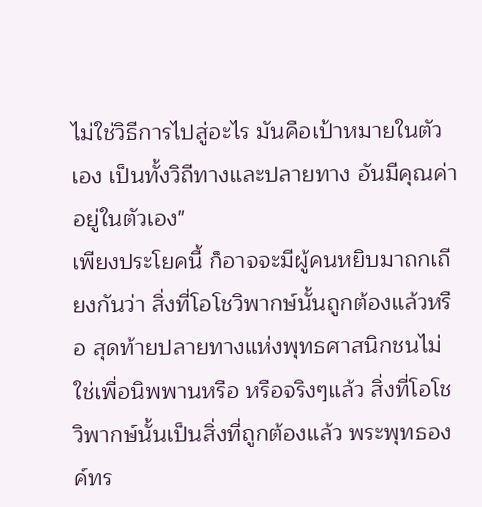ไม่ใช่วิธีการไปสู่อะไร มันคือเป้าหมายในตัวเอง เป็นทั้งวิถีทางและปลายทาง อันมีคุณค่าอยู่ในตัวเอง"
เพียงประโยคนี้ ก็อาจจะมีผู้คนหยิบมาถกเถียงกันว่า สิ่งที่โอโชวิพากษ์นั้นถูกต้องแล้วหรือ สุดท้ายปลายทางแห่งพุทธศาสนิกชนไม่ใช่เพื่อนิพพานหรือ หรือจริงๆแล้ว สิ่งที่โอโชวิพากษ์นั้นเป็นสิ่งที่ถูกต้องแล้ว พระพุทธองค์ทร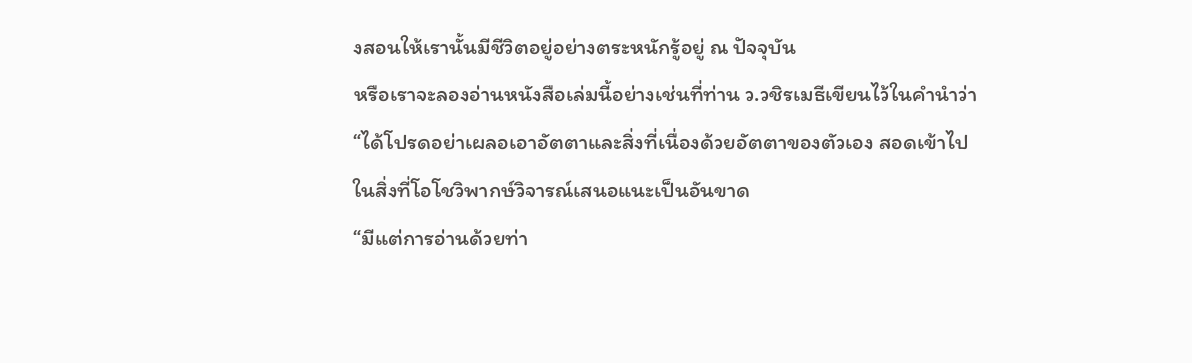งสอนให้เรานั้นมีชีวิตอยู่อย่างตระหนักรู้อยู่ ณ ปัจจุบัน
หรือเราจะลองอ่านหนังสือเล่มนี้อย่างเช่นที่ท่าน ว.วชิรเมธีเขียนไว้ในคำนำว่า “ได้โปรดอย่าเผลอเอาอัตตาและสิ่งที่เนื่องด้วยอัตตาของตัวเอง สอดเข้าไปในสิ่งที่โอโชวิพากษ์วิจารณ์เสนอแนะเป็นอันขาด
“มีแต่การอ่านด้วยท่า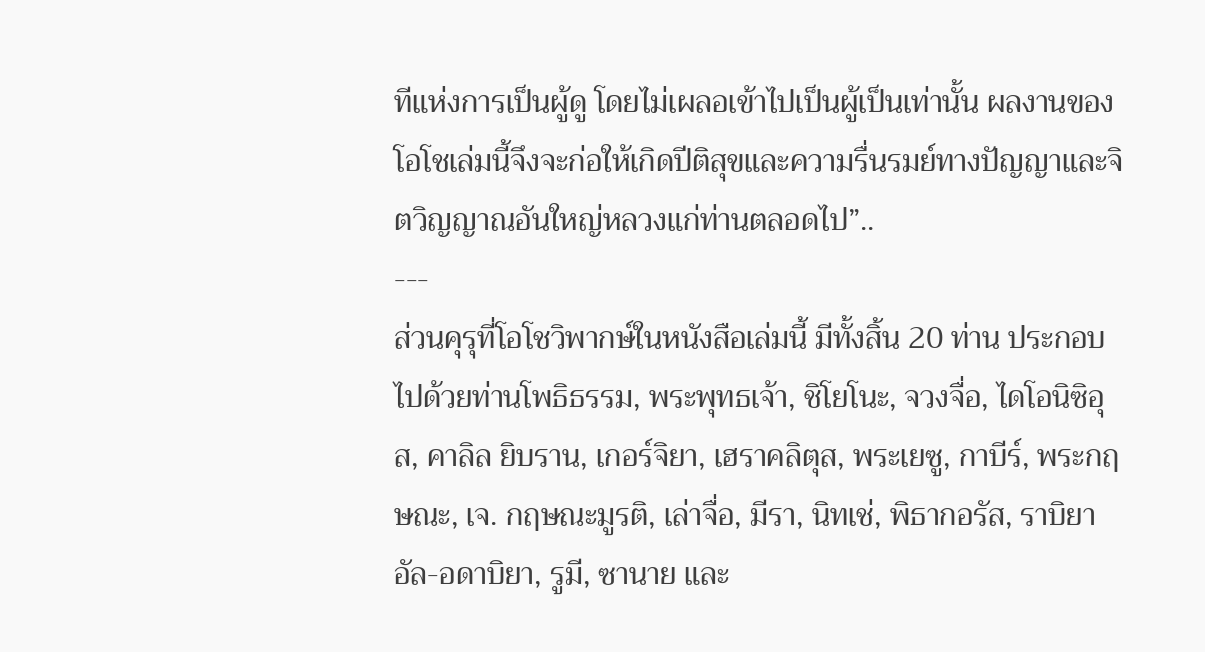ทีแห่งการเป็นผู้ดู โดยไม่เผลอเข้าไปเป็นผู้เป็นเท่านั้น ผลงานของโอโชเล่มนี้จึงจะก่อให้เกิดปีติสุขและความรื่นรมย์ทางปัญญาและจิตวิญญาณอันใหญ่หลวงแก่ท่านตลอดไป”..
---
ส่วนคุรุที่โอโชวิพากษ์ในหนังสือเล่มนี้ มีทั้งสิ้น 20 ท่าน ประกอบไปด้วยท่านโพธิธรรม, พระพุทธเจ้า, ชิโยโนะ, จวงจื่อ, ไดโอนิซิอุส, คาลิล ยิบราน, เกอร์จิยา, เฮราคลิตุส, พระเยซู, กาบีร์, พระกฤษณะ, เจ. กฤษณะมูรติ, เล่าจื่อ, มีรา, นิทเช่, พิธากอรัส, ราบิยา อัล-อดาบิยา, รูมี, ซานาย และ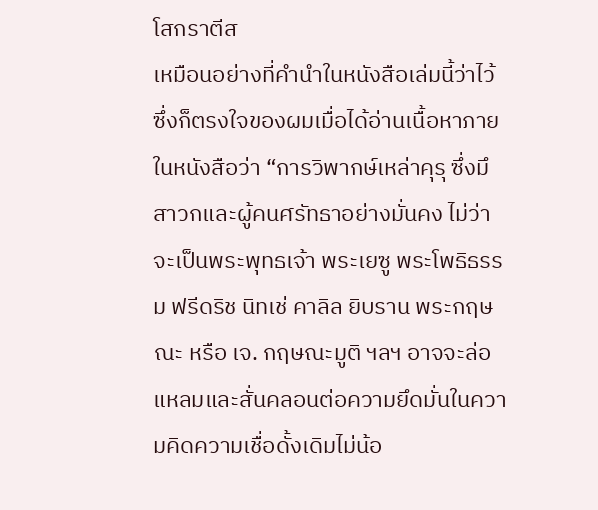โสกราตีส
เหมือนอย่างที่คำนำในหนังสือเล่มนี้ว่าไว้ ซึ่งก็ตรงใจของผมเมื่อได้อ่านเนื้อหาภายในหนังสือว่า “การวิพากษ์เหล่าคุรุ ซึ่งมึสาวกและผู้คนศรัทธาอย่างมั่นคง ไม่ว่าจะเป็นพระพุทธเจ้า พระเยซู พระโพธิธรรม ฟรีดริช นิทเช่ คาลิล ยิบราน พระกฤษณะ หรือ เจ. กฤษณะมูติ ฯลฯ อาจจะล่อแหลมและสั่นคลอนต่อความยึดมั่นในความคิดความเชื่อดั้งเดิมไม่น้อ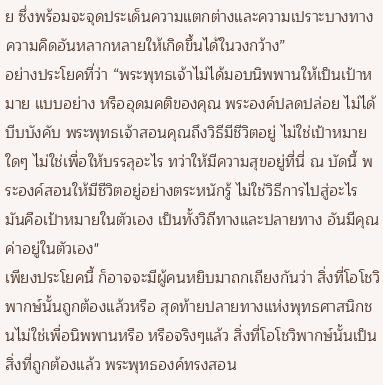ย ซึ่งพร้อมจะจุดประเด็นความแตกต่างและความเปราะบางทางความคิดอันหลากหลายให้เกิดขึ้นได้ในวงกว้าง”
อย่างประโยคที่ว่า “พระพุทธเจ้าไม่ได้มอบนิพพานให้เป็นเป้าหมาย แบบอย่าง หรืออุดมคติของคุณ พระองค์ปลดปล่อย ไม่ได้บีบบังคับ พระพุทธเจ้าสอนคุณถึงวิธีมีชีวิตอยู่ ไม่ใช่เป้าหมายใดๆ ไม่ใช่เพื่อให้บรรลุอะไร ทว่าให้มีความสุขอยู่ที่นี่ ณ บัดนี้ พระองค์สอนให้มีชีวิตอยู่อย่างตระหนักรู้ ไม่ใช่วิธีการไปสู่อะไร มันคือเป้าหมายในตัวเอง เป็นทั้งวิถีทางและปลายทาง อันมีคุณค่าอยู่ในตัวเอง"
เพียงประโยคนี้ ก็อาจจะมีผู้คนหยิบมาถกเถียงกันว่า สิ่งที่โอโชวิพากษ์นั้นถูกต้องแล้วหรือ สุดท้ายปลายทางแห่งพุทธศาสนิกชนไม่ใช่เพื่อนิพพานหรือ หรือจริงๆแล้ว สิ่งที่โอโชวิพากษ์นั้นเป็นสิ่งที่ถูกต้องแล้ว พระพุทธองค์ทรงสอน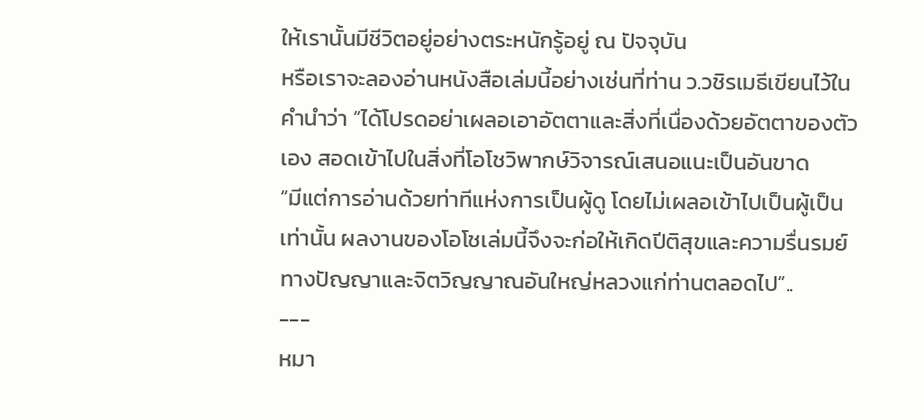ให้เรานั้นมีชีวิตอยู่อย่างตระหนักรู้อยู่ ณ ปัจจุบัน
หรือเราจะลองอ่านหนังสือเล่มนี้อย่างเช่นที่ท่าน ว.วชิรเมธีเขียนไว้ในคำนำว่า “ได้โปรดอย่าเผลอเอาอัตตาและสิ่งที่เนื่องด้วยอัตตาของตัวเอง สอดเข้าไปในสิ่งที่โอโชวิพากษ์วิจารณ์เสนอแนะเป็นอันขาด
“มีแต่การอ่านด้วยท่าทีแห่งการเป็นผู้ดู โดยไม่เผลอเข้าไปเป็นผู้เป็นเท่านั้น ผลงานของโอโชเล่มนี้จึงจะก่อให้เกิดปีติสุขและความรื่นรมย์ทางปัญญาและจิตวิญญาณอันใหญ่หลวงแก่ท่านตลอดไป”..
---
หมา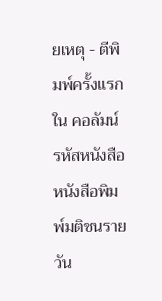ยเหตุ - ตีพิมพ์ครั้งแรก ใน คอลัมน์ รหัสหนังสือ หนังสือพิมพ์มติชนรายวัน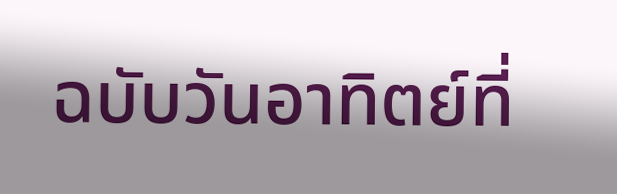ฉบับวันอาทิตย์ที่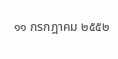๑๑ กรกฎาคม ๒๕๕๒